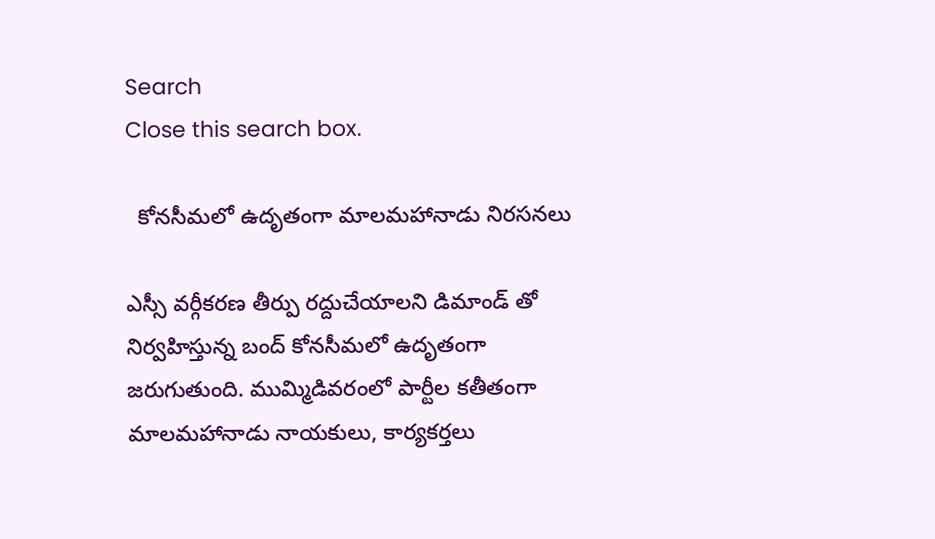Search
Close this search box.

  కోనసీమలో ఉదృతంగా మాలమహానాడు నిరసనలు

ఎస్సీ వర్గీకరణ తీర్పు రద్దుచేయాలని డిమాండ్ తో నిర్వహిస్తున్న బంద్ కోనసీమలో ఉదృతంగా జరుగుతుంది. ముమ్మిడివరంలో పార్టీల కతీతంగా మాలమహానాడు నాయకులు, కార్యకర్తలు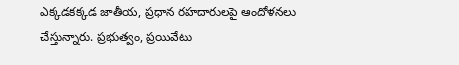ఎక్కడకక్కడ జాతీయ, ప్రధాన రహదారులపై ఆందోళనలు చేస్తున్నారు. ప్రభుత్వం, ప్రయివేటు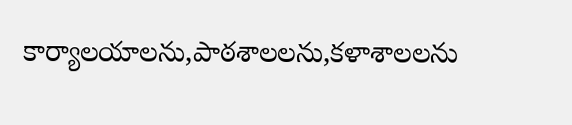కార్యాలయాలను,పాఠశాలలను,కళాశాలలను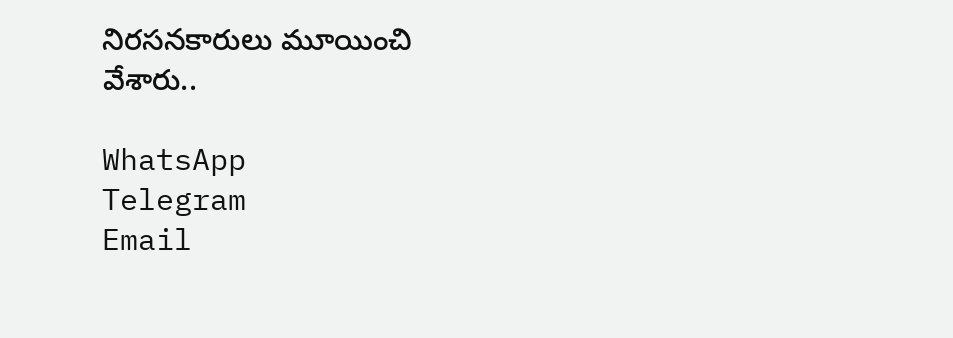నిరసనకారులు మూయించి వేశారు..

WhatsApp
Telegram
Email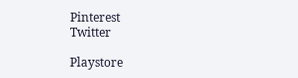Pinterest
Twitter

Playstore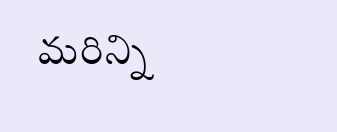మరిన్ని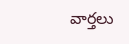వార్తలు